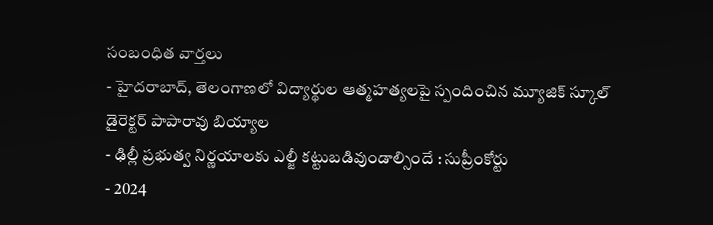సంబంధిత వార్తలు
- హైదరాబాద్, తెలంగాణలో విద్యార్థుల ఆత్మహత్యలపై స్పందించిన మ్యూజిక్ స్కూల్ డైరెక్టర్ పాపారావు బియ్యాల
- ఢిల్లీ ప్రభుత్వ నిర్ణయాలకు ఎల్జీ కట్టుబడివుండాల్సిందే : సుప్రీంకోర్టు
- 2024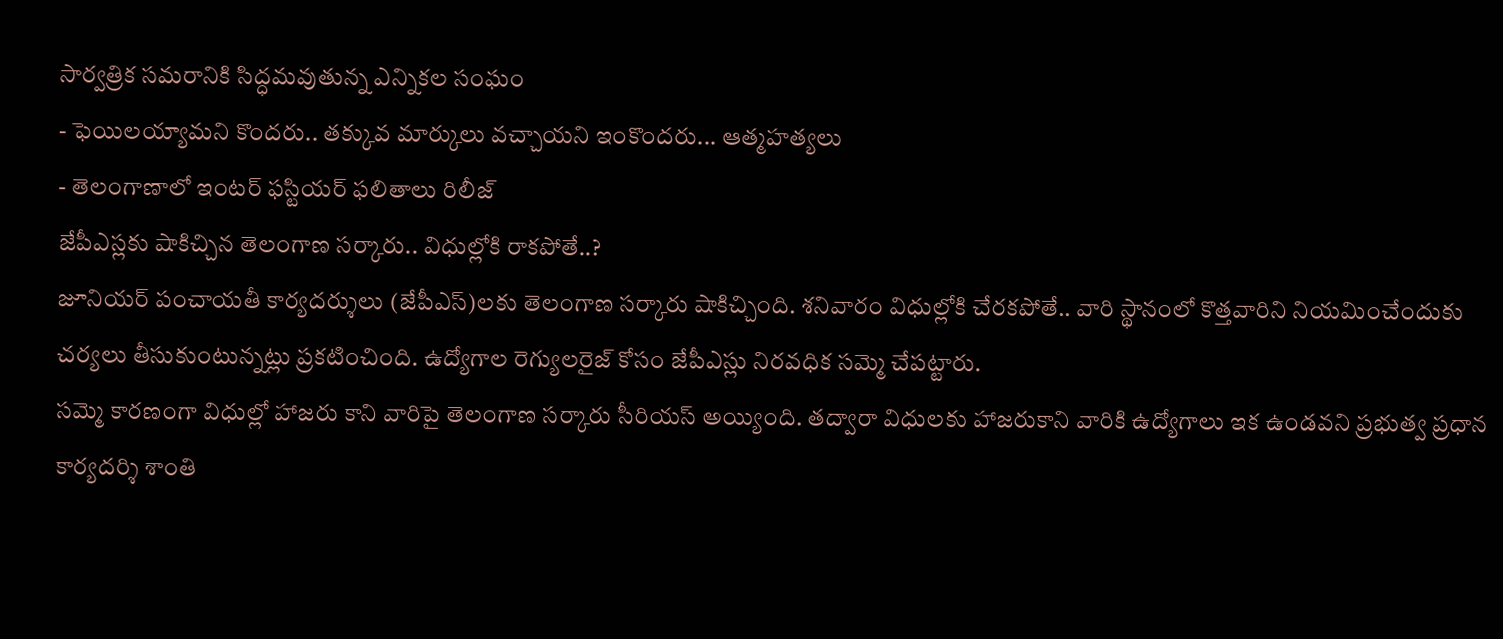సార్వత్రిక సమరానికి సిద్ధమవుతున్న ఎన్నికల సంఘం
- ఫెయిలయ్యామని కొందరు.. తక్కువ మార్కులు వచ్చాయని ఇంకొందరు... ఆత్మహత్యలు
- తెలంగాణాలో ఇంటర్ ఫస్టియర్ ఫలితాలు రిలీజ్
జేపీఎస్లకు షాకిచ్చిన తెలంగాణ సర్కారు.. విధుల్లోకి రాకపోతే..?
జూనియర్ పంచాయతీ కార్యదర్శులు (జేపీఎస్)లకు తెలంగాణ సర్కారు షాకిచ్చింది. శనివారం విధుల్లోకి చేరకపోతే.. వారి స్థానంలో కొత్తవారిని నియమించేందుకు చర్యలు తీసుకుంటున్నట్లు ప్రకటించింది. ఉద్యోగాల రెగ్యులరైజ్ కోసం జేపీఎస్లు నిరవధిక సమ్మె చేపట్టారు.
సమ్మె కారణంగా విధుల్లో హాజరు కాని వారిపై తెలంగాణ సర్కారు సీరియస్ అయ్యింది. తద్వారా విధులకు హాజరుకాని వారికి ఉద్యోగాలు ఇక ఉండవని ప్రభుత్వ ప్రధాన కార్యదర్శి శాంతి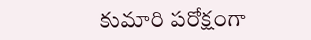కుమారి పరోక్షంగా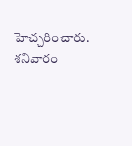హెచ్చరించారు.
శనివారం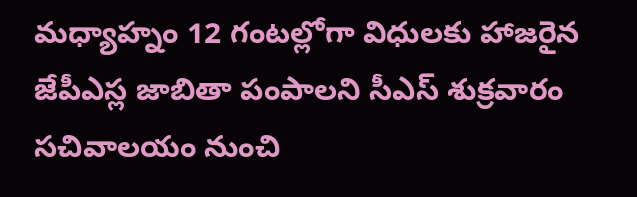మధ్యాహ్నం 12 గంటల్లోగా విధులకు హాజరైన జేపీఎస్ల జాబితా పంపాలని సీఎస్ శుక్రవారం సచివాలయం నుంచి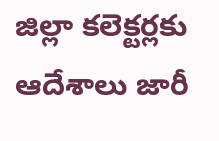జిల్లా కలెక్టర్లకు ఆదేశాలు జారీ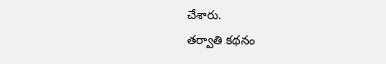చేశారు.
తర్వాతి కథనం